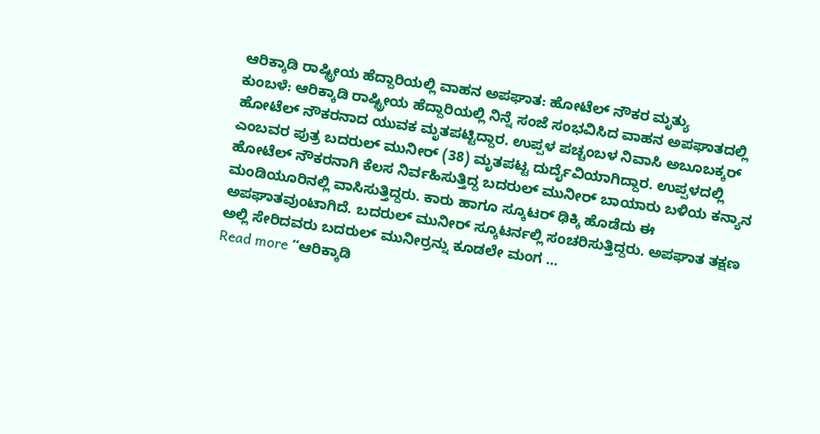ಆರಿಕ್ಕಾಡಿ ರಾಷ್ಟ್ರೀಯ ಹೆದ್ದಾರಿಯಲ್ಲಿ ವಾಹನ ಅಪಘಾತ: ಹೋಟೆಲ್ ನೌಕರ ಮೃತ್ಯು
ಕುಂಬಳೆ: ಆರಿಕ್ಕಾಡಿ ರಾಷ್ಟ್ರೀಯ ಹೆದ್ದಾರಿಯಲ್ಲಿ ನಿನ್ನೆ ಸಂಜೆ ಸಂಭವಿಸಿದ ವಾಹನ ಅಪಘಾತದಲ್ಲಿ ಹೋಟೆಲ್ ನೌಕರನಾದ ಯುವಕ ಮೃತಪಟ್ಟಿದ್ದಾರ. ಉಪ್ಪಳ ಪಚ್ಚಂಬಳ ನಿವಾಸಿ ಅಬೂಬಕ್ಕರ್ ಎಂಬವರ ಪುತ್ರ ಬದರುಲ್ ಮುನೀರ್ (38) ಮೃತಪಟ್ಟ ದುರ್ದೈವಿಯಾಗಿದ್ದಾರ. ಉಪ್ಪಳದಲ್ಲಿ ಹೋಟೆಲ್ ನೌಕರನಾಗಿ ಕೆಲಸ ನಿರ್ವಹಿಸುತ್ತಿದ್ದ ಬದರುಲ್ ಮುನೀರ್ ಬಾಯಾರು ಬಳಿಯ ಕನ್ಯಾನ ಮಂಡಿಯೂರಿನಲ್ಲಿ ವಾಸಿಸುತ್ತಿದ್ದರು. ಕಾರು ಹಾಗೂ ಸ್ಕೂಟರ್ ಢಿಕ್ಕಿ ಹೊಡೆದು ಈ ಅಪಘಾತವುಂಟಾಗಿದೆ. ಬದರುಲ್ ಮುನೀರ್ ಸ್ಕೂಟರ್ನಲ್ಲಿ ಸಂಚರಿಸುತ್ತಿದ್ದರು. ಅಪಘಾತ ತಕ್ಷಣ ಅಲ್ಲಿ ಸೇರಿದವರು ಬದರುಲ್ ಮುನೀರ್ರನ್ನು ಕೂಡಲೇ ಮಂಗ …
Read more “ಆರಿಕ್ಕಾಡಿ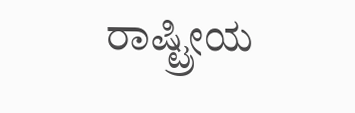ರಾಷ್ಟ್ರೀಯ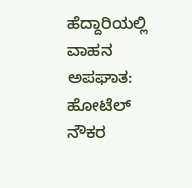ಹೆದ್ದಾರಿಯಲ್ಲಿ ವಾಹನ ಅಪಘಾತ: ಹೋಟೆಲ್ ನೌಕರ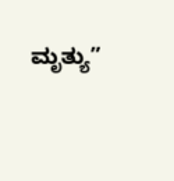ಮೃತ್ಯು”